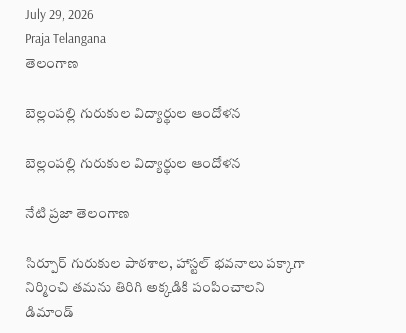July 29, 2026
Praja Telangana
తెలంగాణ

బెల్లంపల్లి గురుకుల విద్యార్థుల ఆందోళన

బెల్లంపల్లి గురుకుల విద్యార్థుల ఆందోళన

నేటి ప్రజా తెలంగాణ

సిర్పూర్ గురుకుల పాఠశాల, హాస్టల్ భవనాలు పక్కాగా నిర్మించి తమను తిరిగి అక్కడికి పంపించాలని డిమాండ్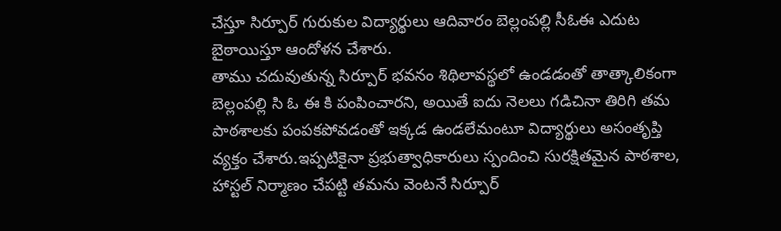చేస్తూ సిర్పూర్ గురుకుల విద్యార్థులు ఆదివారం బెల్లంపల్లి సీఓఈ ఎదుట బైఠాయిస్తూ ఆందోళన చేశారు.
తాము చదువుతున్న సిర్పూర్ భవనం శిథిలావస్థలో ఉండడంతో తాత్కాలికంగా బెల్లంపల్లి సి ఓ ఈ కి పంపించారని, అయితే ఐదు నెలలు గడిచినా తిరిగి తమ పాఠశాలకు పంపకపోవడంతో ఇక్కడ ఉండలేమంటూ విద్యార్థులు అసంతృప్తి వ్యక్తం చేశారు.ఇప్పటికైనా ప్రభుత్వాధికారులు స్పందించి సురక్షితమైన పాఠశాల, హాస్టల్ నిర్మాణం చేపట్టి తమను వెంటనే సిర్పూర్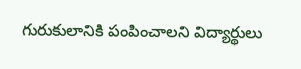గురుకులానికి పంపించాలని విద్యార్థులు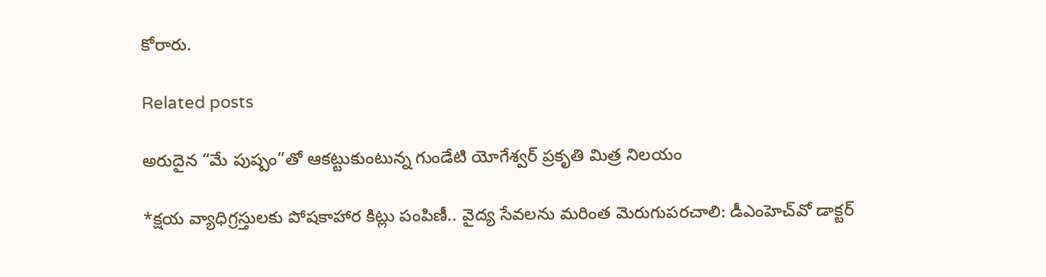కోరారు.

Related posts

అరుదైన “మే పుష్పం”తో ఆకట్టుకుంటున్న గుండేటి యోగేశ్వర్ ప్రకృతి మిత్ర నిలయం

*క్షయ వ్యాధిగ్రస్తులకు పోషకాహార కిట్లు పంపిణీ.. వైద్య సేవలను మరింత మెరుగుపరచాలి: డీఎంహెచ్‌వో డాక్టర్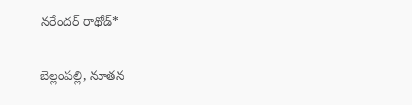నరేందర్ రాథోడ్*

బెల్లంపల్లి, నూతన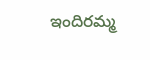ఇందిరమ్మ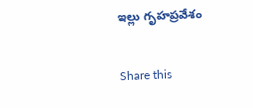ఇల్లు గృహప్రవేశం

Share this